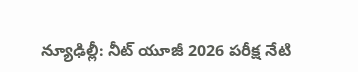న్యూఢిల్లీ: నీట్ యూజీ 2026 పరీక్ష నేటి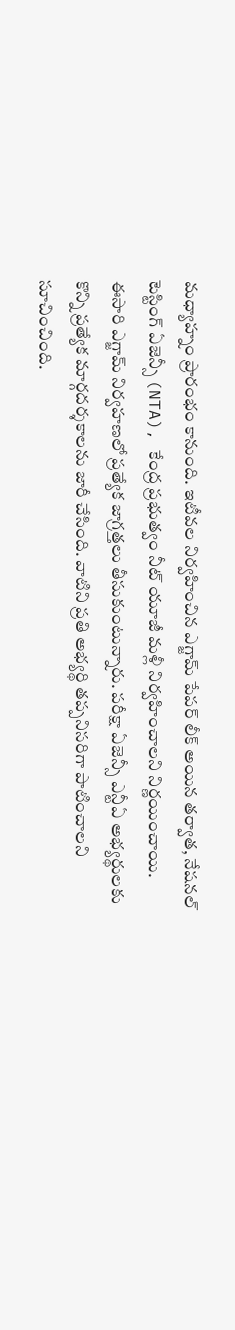మధ్యాహ్నం ప్రారంభం కానుంది. ఇటీవల నిర్వహించిన ఎగ్జామ్ పేపర్ లీక్ అయిన తర్వాత, నేషనల్ టెస్టింగ్ ఏజెన్సీ (NTA), కేంద్ర ప్రభుత్వం నీట్ యూజీ మళ్లీ నిర్వహించాలని నిర్ణయించాయి. ఈసారి ఎగ్జామ్ నిర్వహణలో ప్రత్యేక జాగ్రత్తలు తీసుకుంటున్నారు. పరీక్షా ఏజెన్సీ ఎన్టీఏ అభ్యర్థులకు కొన్ని ప్రత్యేక మార్గదర్శకాలను జారీ చేసింది. వాటిని ప్రతి అభ్యర్థి తప్పనిసరిగా పాటించాలని సూచించింది.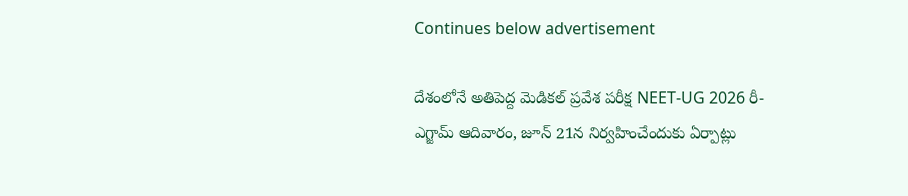Continues below advertisement

దేశంలోనే అతిపెద్ద మెడికల్ ప్రవేశ పరీక్ష NEET-UG 2026 రీ-ఎగ్జామ్ ఆదివారం, జూన్ 21న నిర్వహించేందుకు ఏర్పాట్లు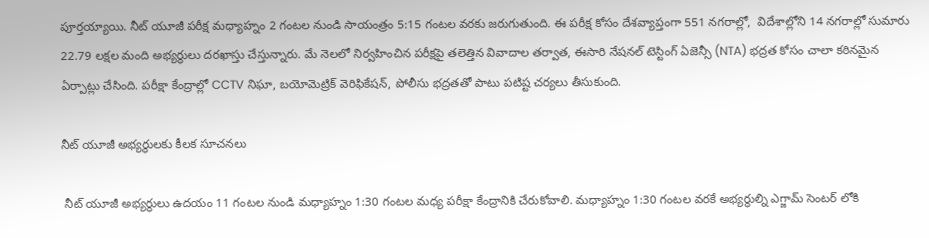పూర్తయ్యాయి. నీట్ యూజీ పరీక్ష మధ్యాహ్నం 2 గంటల నుండి సాయంత్రం 5:15 గంటల వరకు జరుగుతుంది. ఈ పరీక్ష కోసం దేశవ్యాప్తంగా 551 నగరాల్లో,  విదేశాల్లోని 14 నగరాల్లో సుమారు 22.79 లక్షల మంది అభ్యర్థులు దరఖాస్తు చేస్తున్నారు. మే నెలలో నిర్వహించిన పరీక్షపై తలెత్తిన వివాదాల తర్వాత, ఈసారి నేషనల్ టెస్టింగ్ ఏజెన్సీ (NTA) భద్రత కోసం చాలా కఠినమైన ఏర్పాట్లు చేసింది. పరీక్షా కేంద్రాల్లో CCTV నిఘా, బయోమెట్రిక్ వెరిఫికేషన్, పోలీసు భద్రతతో పాటు పటిష్ట చర్యలు తీసుకుంది.

నీట్ యూజీ అభ్యర్థులకు కీలక సూచనలు

 నీట్ యూజీ అభ్యర్థులు ఉదయం 11 గంటల నుండి మధ్యాహ్నం 1:30 గంటల మధ్య పరీక్షా కేంద్రానికి చేరుకోవాలి. మధ్యాహ్నం 1:30 గంటల వరకే అభ్యర్థుల్ని ఎగ్జామ్ సెంటర్ లోకి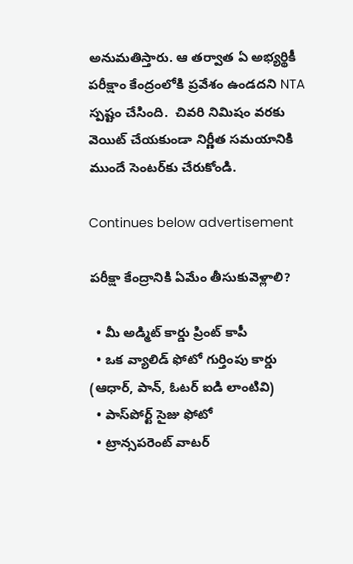అనుమతిస్తారు. ఆ తర్వాత ఏ అభ్యర్థికీ పరీక్షాం కేంద్రంలోకి ప్రవేశం ఉండదని NTA స్పష్టం చేసింది.  చివరి నిమిషం వరకు వెయిట్ చేయకుండా నిర్ణీత సమయానికి ముందే సెంటర్‌కు చేరుకోండి.

Continues below advertisement

పరీక్షా కేంద్రానికి ఏమేం తీసుకువెళ్లాలి?

  • మీ అడ్మిట్ కార్డు ప్రింట్ కాపీ
  • ఒక వ్యాలిడ్ ఫోటో గుర్తింపు కార్డు (ఆధార్, పాన్, ఓటర్ ఐడి లాంటివి)
  • పాస్‌పోర్ట్ సైజు ఫోటో
  • ట్రాన్సపరెంట్ వాటర్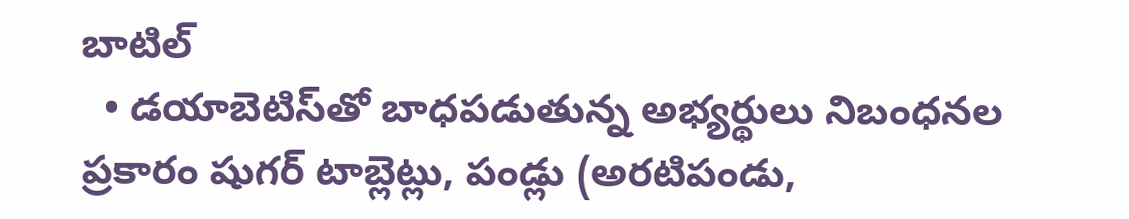బాటిల్
  • డయాబెటిస్‌తో బాధపడుతున్న అభ్యర్థులు నిబంధనల ప్రకారం షుగర్ టాబ్లెట్లు, పండ్లు (అరటిపండు,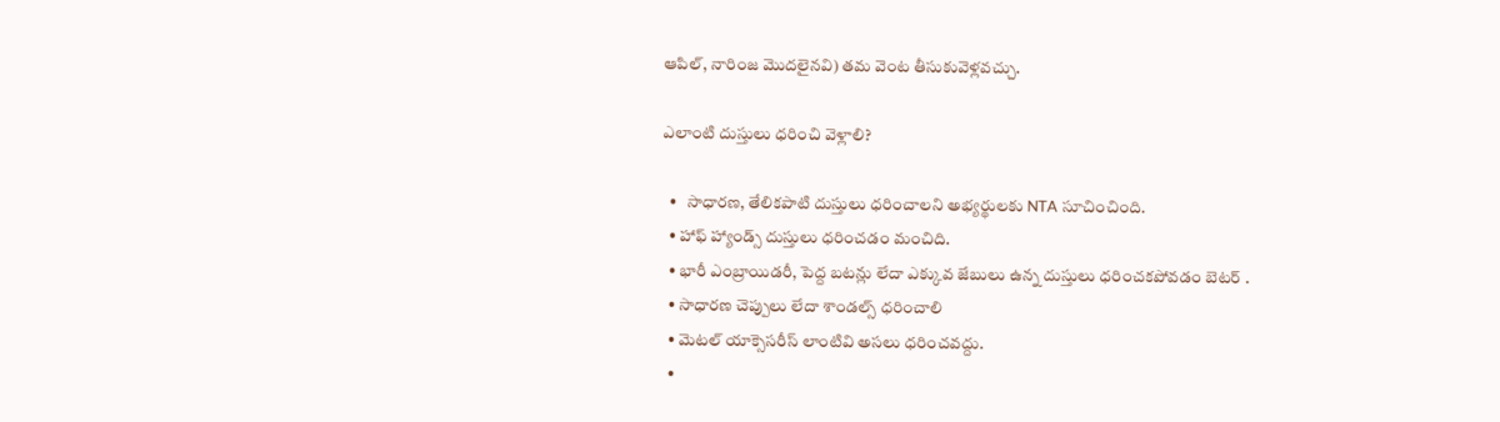ఆపిల్, నారింజ మొదలైనవి) తమ వెంట తీసుకువెళ్లవచ్చు.

ఎలాంటి దుస్తులు ధరించి వెళ్లాలి?

  •   సాధారణ, తేలికపాటి దుస్తులు ధరించాలని అభ్యర్థులకు NTA సూచించింది.
  • హాఫ్ హ్యాండ్స్ దుస్తులు ధరించడం మంచిది.
  • భారీ ఎంబ్రాయిడరీ, పెద్ద బటన్లు లేదా ఎక్కువ జేబులు ఉన్న దుస్తులు ధరించకపోవడం బెటర్ .
  • సాధారణ చెప్పులు లేదా శాండల్స్ ధరించాలి
  • మెటల్ యాక్సెసరీస్ లాంటివి అసలు ధరించవద్దు.
  •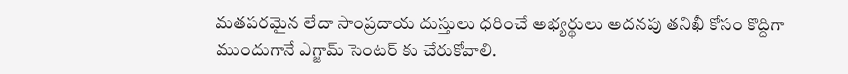మతపరమైన లేదా సాంప్రదాయ దుస్తులు ధరించే అభ్యర్థులు అదనపు తనిఖీ కోసం కొద్దిగా ముందుగానే ఎగ్జామ్ సెంటర్ కు చేరుకోవాలి.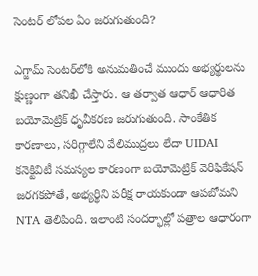సెంటర్ లోపల ఏం జరుగుతుంది?

ఎగ్జామ్ సెంటర్‌లోకి అనుమతించే ముందు అభ్యర్థులను క్షుణ్ణంగా తనిఖీ చేస్తారు. ఆ తర్వాత ఆధార్ ఆధారిత బయోమెట్రిక్ ధృవీకరణ జరుగుతుంది. సాంకేతిక కారణాలు, సరిగ్గాలేని వేలిముద్రలు లేదా UIDAI కనెక్టివిటీ సమస్యల కారణంగా బయోమెట్రిక్ వెరిఫికేషన్ జరగకపోతే, అభ్యర్థిని పరీక్ష రాయకుండా ఆపబోమని NTA తెలిపింది. ఇలాంటి సందర్భాల్లో పత్రాల ఆధారంగా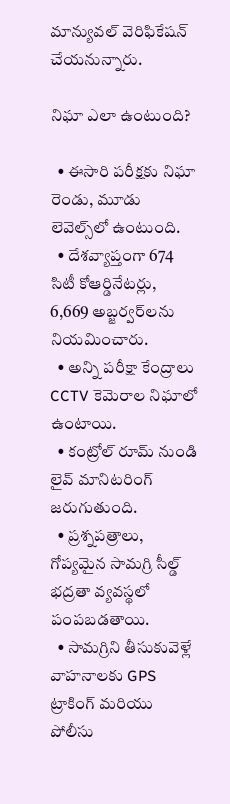మాన్యువల్ వెరిఫికేషన్ చేయనున్నారు.

నిఘా ఎలా ఉంటుంది?

  • ఈసారి పరీక్షకు నిఘా రెండు, మూడు లెవెల్స్‌లో ఉంటుంది.
  • దేశవ్యాప్తంగా 674 సిటీ కోఆర్డినేటర్లు, 6,669 అబ్జర్వర్‌లను నియమించారు.
  • అన్ని పరీక్షా కేంద్రాలు CCTV కెమెరాల నిఘాలో ఉంటాయి.
  • కంట్రోల్ రూమ్ నుండి లైవ్ మానిటరింగ్ జరుగుతుంది.
  • ప్రశ్నపత్రాలు, గోప్యమైన సామగ్రి సీల్డ్ భద్రతా వ్యవస్థలో పంపబడతాయి.
  • సామగ్రిని తీసుకువెళ్లే వాహనాలకు GPS ట్రాకింగ్ మరియు పోలీసు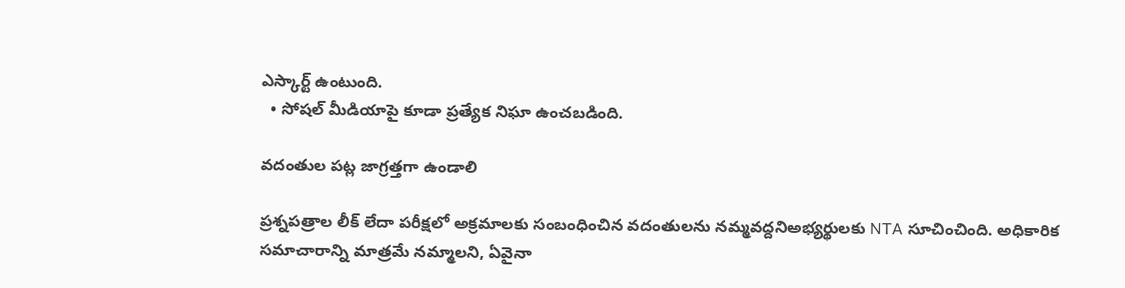ఎస్కార్ట్ ఉంటుంది.
  • సోషల్ మీడియాపై కూడా ప్రత్యేక నిఘా ఉంచబడింది.

వదంతుల పట్ల జాగ్రత్తగా ఉండాలి

ప్రశ్నపత్రాల లీక్ లేదా పరీక్షలో అక్రమాలకు సంబంధించిన వదంతులను నమ్మవద్దనిఅభ్యర్థులకు NTA సూచించింది. అధికారిక సమాచారాన్ని మాత్రమే నమ్మాలని, ఏవైనా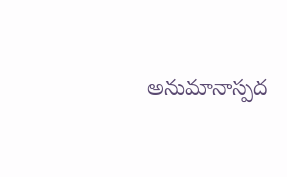అనుమానాస్పద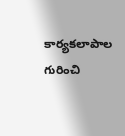కార్యకలాపాల గురించి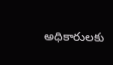అధికారులకు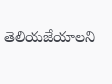తెలియజేయాలని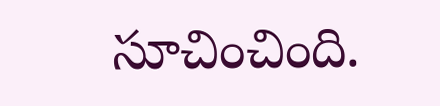సూచించింది.